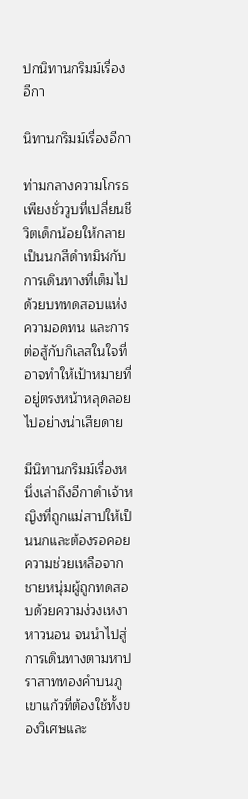ปกนิทานกริมม์เรื่องอีกา

นิทานกริมม์เรื่องอีกา

ท่ามกลางความโกรธเพียงชั่ววูบที่เปลี่ยนชีวิตเด็กน้อยให้กลายเป็นนกสีดำทมิฬกับการเดินทางที่เต็มไปด้วยบททดสอบแห่งความอดทน และการต่อสู้กับกิเลสในใจที่อาจทำให้เป้าหมายที่อยู่ตรงหน้าหลุดลอยไปอย่างน่าเสียดาย

มีนิทานกริมม์เรื่องหนึ่งเล่าถึงอีกาดำเจ้าหญิงที่ถูกแม่สาปให้เป็นนกและต้องรอคอยความช่วยเหลือจากชายหนุ่มผู้ถูกทดสอบด้วยความง่วงเหงาหาวนอน จนนำไปสู่การเดินทางตามหาปราสาททองคำบนภูเขาแก้วที่ต้องใช้ทั้งของวิเศษและ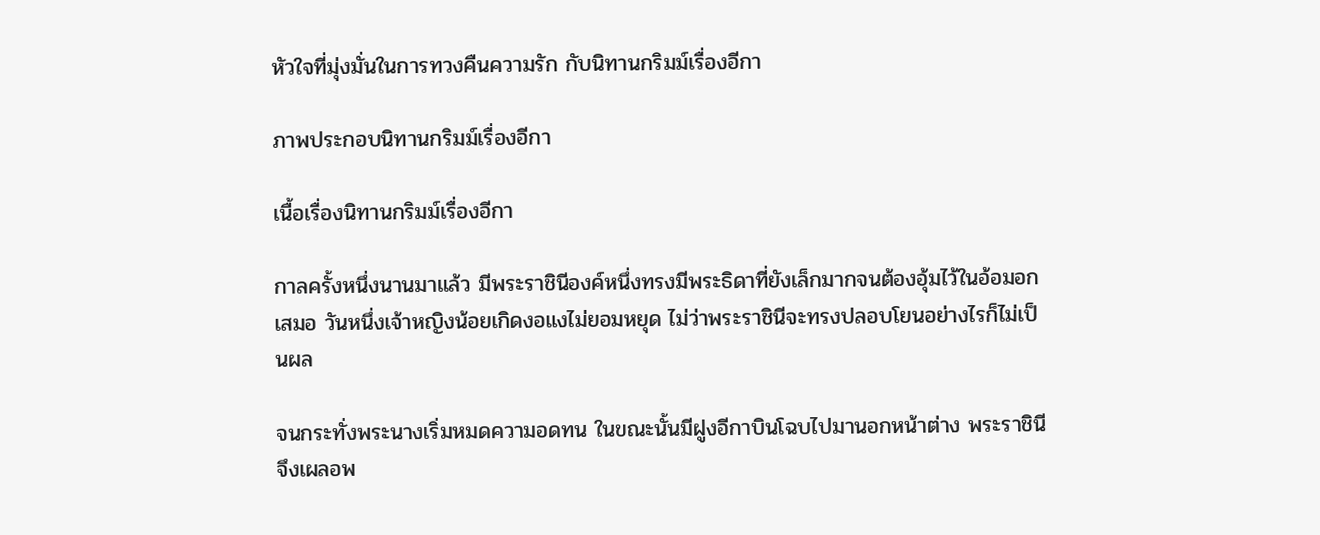หัวใจที่มุ่งมั่นในการทวงคืนความรัก กับนิทานกริมม์เรื่องอีกา

ภาพประกอบนิทานกริมม์เรื่องอีกา

เนื้อเรื่องนิทานกริมม์เรื่องอีกา

กาลครั้งหนึ่งนานมาแล้ว มีพระราชินีองค์หนึ่งทรงมีพระธิดาที่ยังเล็กมากจนต้องอุ้มไว้ในอ้อมอกเสมอ วันหนึ่งเจ้าหญิงน้อยเกิดงอแงไม่ยอมหยุด ไม่ว่าพระราชินีจะทรงปลอบโยนอย่างไรก็ไม่เป็นผล

จนกระทั่งพระนางเริ่มหมดความอดทน ในขณะนั้นมีฝูงอีกาบินโฉบไปมานอกหน้าต่าง พระราชินีจึงเผลอพ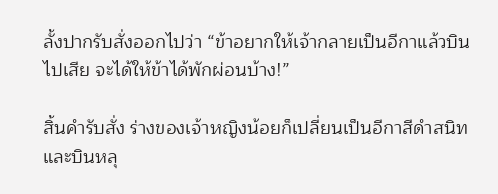ลั้งปากรับสั่งออกไปว่า “ข้าอยากให้เจ้ากลายเป็นอีกาแล้วบินไปเสีย จะได้ให้ข้าได้พักผ่อนบ้าง!”

สิ้นคำรับสั่ง ร่างของเจ้าหญิงน้อยก็เปลี่ยนเป็นอีกาสีดำสนิทและบินหลุ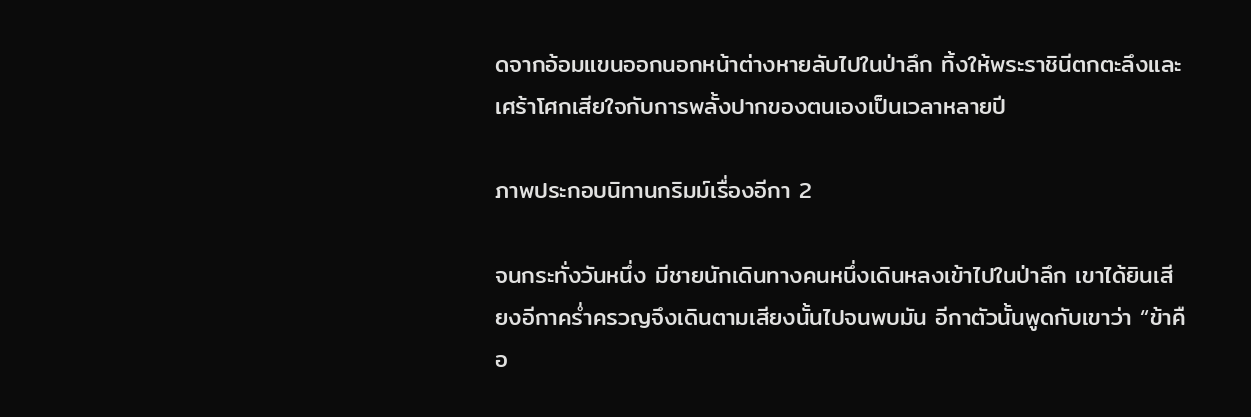ดจากอ้อมแขนออกนอกหน้าต่างหายลับไปในป่าลึก ทิ้งให้พระราชินีตกตะลึงและเศร้าโศกเสียใจกับการพลั้งปากของตนเองเป็นเวลาหลายปี

ภาพประกอบนิทานกริมม์เรื่องอีกา 2

จนกระทั่งวันหนึ่ง มีชายนักเดินทางคนหนึ่งเดินหลงเข้าไปในป่าลึก เขาได้ยินเสียงอีกาคร่ำครวญจึงเดินตามเสียงนั้นไปจนพบมัน อีกาตัวนั้นพูดกับเขาว่า “ข้าคือ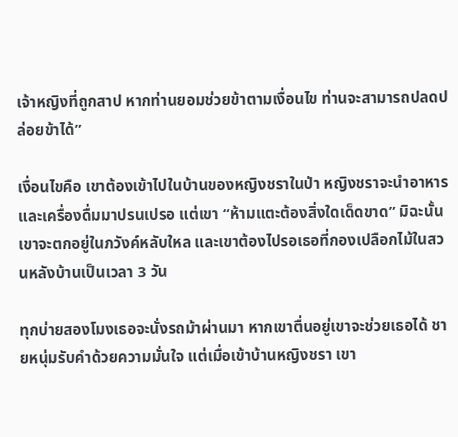เจ้าหญิงที่ถูกสาป หากท่านยอมช่วยข้าตามเงื่อนไข ท่านจะสามารถปลดปล่อยข้าได้”

เงื่อนไขคือ เขาต้องเข้าไปในบ้านของหญิงชราในป่า หญิงชราจะนำอาหารและเครื่องดื่มมาปรนเปรอ แต่เขา “ห้ามแตะต้องสิ่งใดเด็ดขาด” มิฉะนั้นเขาจะตกอยู่ในภวังค์หลับใหล และเขาต้องไปรอเธอที่กองเปลือกไม้ในสวนหลังบ้านเป็นเวลา 3 วัน

ทุกบ่ายสองโมงเธอจะนั่งรถม้าผ่านมา หากเขาตื่นอยู่เขาจะช่วยเธอได้ ชายหนุ่มรับคำด้วยความมั่นใจ แต่เมื่อเข้าบ้านหญิงชรา เขา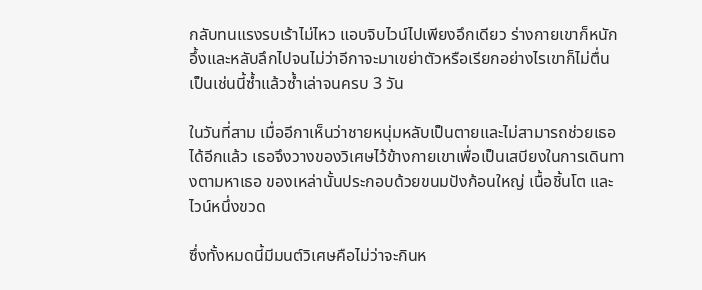กลับทนแรงรบเร้าไม่ไหว แอบจิบไวน์ไปเพียงอึกเดียว ร่างกายเขาก็หนักอึ้งและหลับลึกไปจนไม่ว่าอีกาจะมาเขย่าตัวหรือเรียกอย่างไรเขาก็ไม่ตื่น เป็นเช่นนี้ซ้ำแล้วซ้ำเล่าจนครบ 3 วัน

ในวันที่สาม เมื่ออีกาเห็นว่าชายหนุ่มหลับเป็นตายและไม่สามารถช่วยเธอได้อีกแล้ว เธอจึงวางของวิเศษไว้ข้างกายเขาเพื่อเป็นเสบียงในการเดินทางตามหาเธอ ของเหล่านั้นประกอบด้วยขนมปังก้อนใหญ่ เนื้อชิ้นโต และไวน์หนึ่งขวด

ซึ่งทั้งหมดนี้มีมนต์วิเศษคือไม่ว่าจะกินห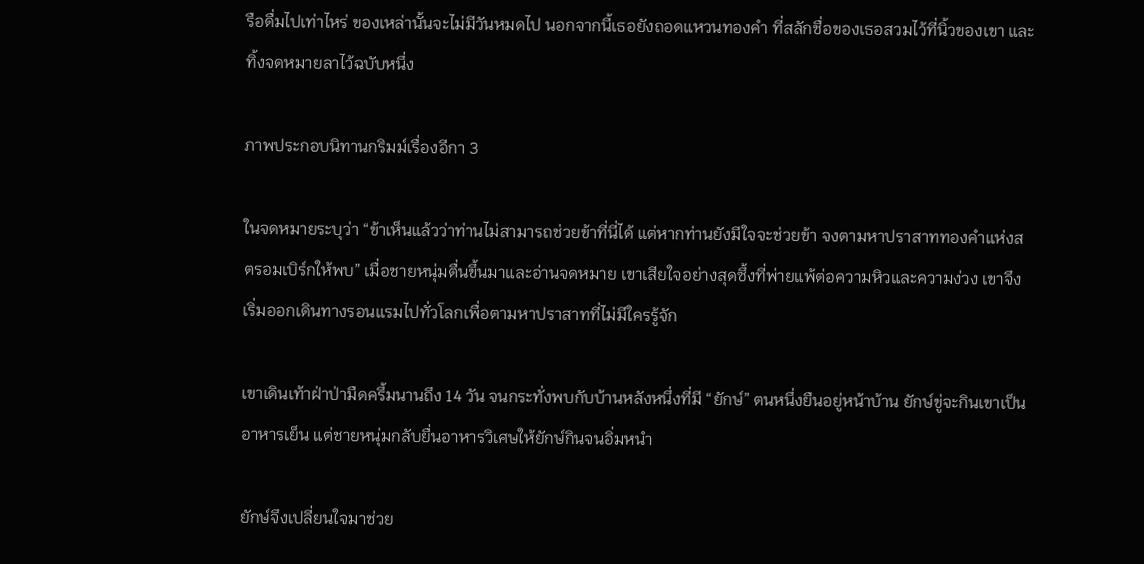รือดื่มไปเท่าไหร่ ของเหล่านั้นจะไม่มีวันหมดไป นอกจากนี้เธอยังถอดแหวนทองคำ ที่สลักชื่อของเธอสวมไว้ที่นิ้วของเขา และทิ้งจดหมายลาไว้ฉบับหนึ่ง

ภาพประกอบนิทานกริมม์เรื่องอีกา 3

ในจดหมายระบุว่า “ข้าเห็นแล้วว่าท่านไม่สามารถช่วยข้าที่นี่ได้ แต่หากท่านยังมีใจจะช่วยข้า จงตามหาปราสาททองคำแห่งสตรอมเบิร์กให้พบ” เมื่อชายหนุ่มตื่นขึ้นมาและอ่านจดหมาย เขาเสียใจอย่างสุดซึ้งที่พ่ายแพ้ต่อความหิวและความง่วง เขาจึงเริ่มออกเดินทางรอนแรมไปทั่วโลกเพื่อตามหาปราสาทที่ไม่มีใครรู้จัก

เขาเดินเท้าฝ่าป่ามืดครึ้มนานถึง 14 วัน จนกระทั่งพบกับบ้านหลังหนึ่งที่มี “ยักษ์” ตนหนึ่งยืนอยู่หน้าบ้าน ยักษ์ขู่จะกินเขาเป็นอาหารเย็น แต่ชายหนุ่มกลับยื่นอาหารวิเศษให้ยักษ์กินจนอิ่มหนำ

ยักษ์จึงเปลี่ยนใจมาช่วย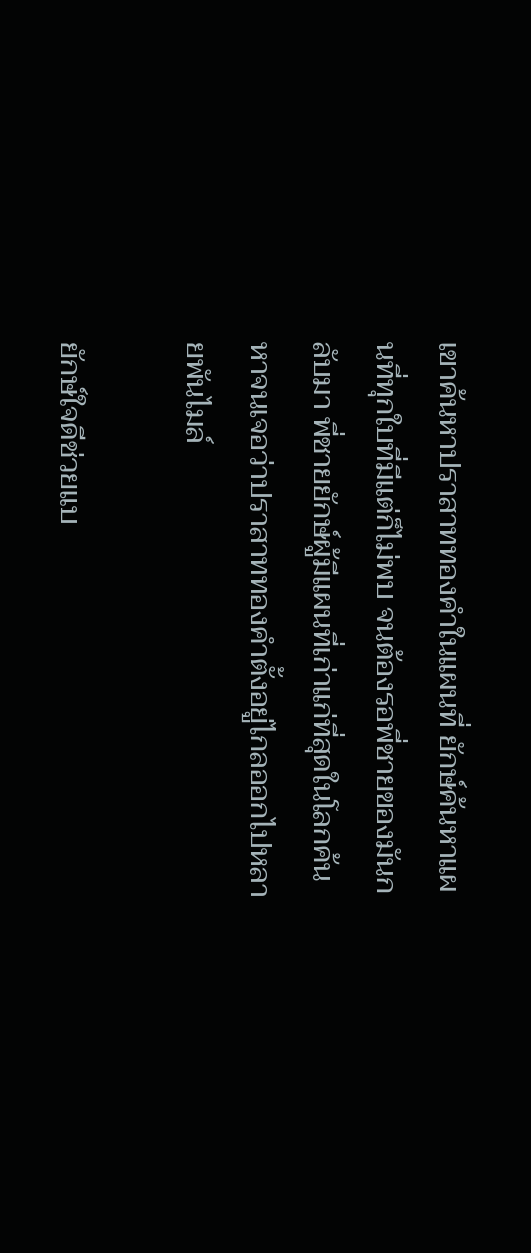เขาค้นหาปราสาททองคำในแผนที่ ยักษ์ค้นหาแผนที่ทุกใบที่มีแต่ก็ไม่พบ จนต้องรอพี่ชายของมันกลับมา พี่ชายยักษ์ผู้มีแผนที่เก่าแก่ที่สุดในโลกค้นหาจนเจอว่าปราสาททองคำตั้งอยู่ไกลออกไปหลายพันไมล์

ยักษ์ใจดีช่วยแบ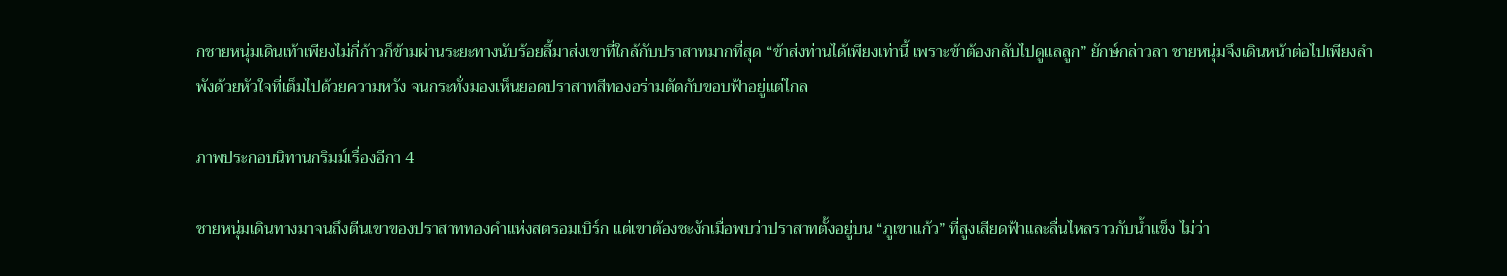กชายหนุ่มเดินเท้าเพียงไม่กี่ก้าวก็ข้ามผ่านระยะทางนับร้อยลี้มาส่งเขาที่ใกล้กับปราสาทมากที่สุด “ข้าส่งท่านได้เพียงเท่านี้ เพราะข้าต้องกลับไปดูแลลูก” ยักษ์กล่าวลา ชายหนุ่มจึงเดินหน้าต่อไปเพียงลำพังด้วยหัวใจที่เต็มไปด้วยความหวัง จนกระทั่งมองเห็นยอดปราสาทสีทองอร่ามตัดกับขอบฟ้าอยู่แต่ไกล

ภาพประกอบนิทานกริมม์เรื่องอีกา 4

ชายหนุ่มเดินทางมาจนถึงตีนเขาของปราสาททองคำแห่งสตรอมเบิร์ก แต่เขาต้องชะงักเมื่อพบว่าปราสาทตั้งอยู่บน “ภูเขาแก้ว” ที่สูงเสียดฟ้าและลื่นไหลราวกับน้ำแข็ง ไม่ว่า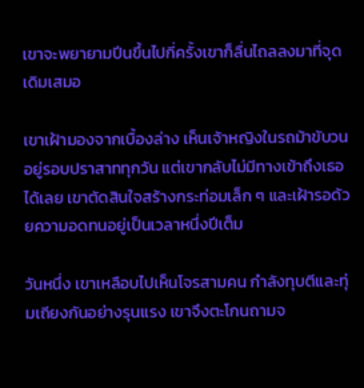เขาจะพยายามปีนขึ้นไปกี่ครั้งเขาก็ลื่นไถลลงมาที่จุดเดิมเสมอ

เขาเฝ้ามองจากเบื้องล่าง เห็นเจ้าหญิงในรถม้าขับวนอยู่รอบปราสาททุกวัน แต่เขากลับไม่มีทางเข้าถึงเธอได้เลย เขาตัดสินใจสร้างกระท่อมเล็ก ๆ และเฝ้ารอด้วยความอดทนอยู่เป็นเวลาหนึ่งปีเต็ม

วันหนึ่ง เขาเหลือบไปเห็นโจรสามคน กำลังทุบตีและทุ่มเถียงกันอย่างรุนแรง เขาจึงตะโกนถามจ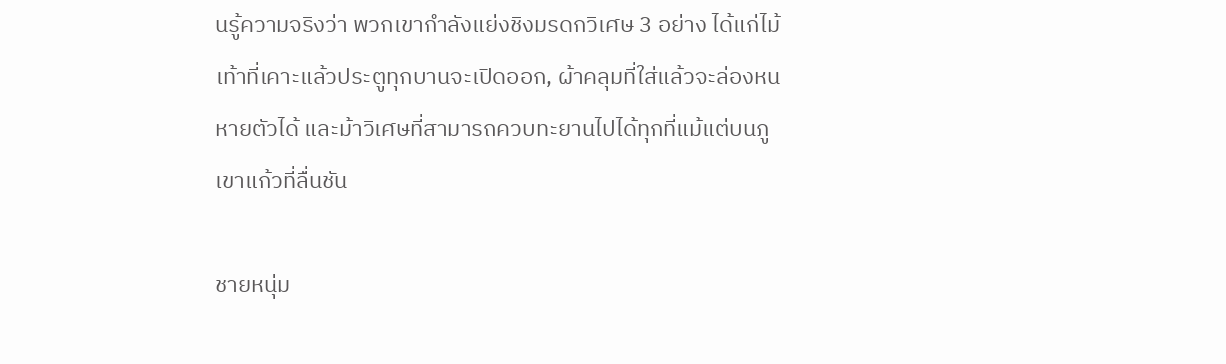นรู้ความจริงว่า พวกเขากำลังแย่งชิงมรดกวิเศษ 3 อย่าง ได้แก่ไม้เท้าที่เคาะแล้วประตูทุกบานจะเปิดออก, ผ้าคลุมที่ใส่แล้วจะล่องหนหายตัวได้ และม้าวิเศษที่สามารถควบทะยานไปได้ทุกที่แม้แต่บนภูเขาแก้วที่ลื่นชัน

ชายหนุ่ม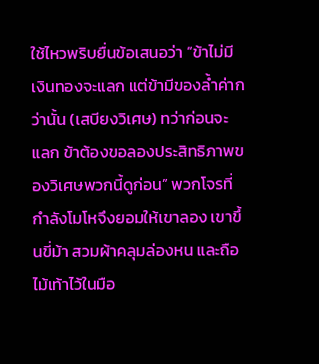ใช้ไหวพริบยื่นข้อเสนอว่า “ข้าไม่มีเงินทองจะแลก แต่ข้ามีของล้ำค่ากว่านั้น (เสบียงวิเศษ) ทว่าก่อนจะแลก ข้าต้องขอลองประสิทธิภาพของวิเศษพวกนี้ดูก่อน” พวกโจรที่กำลังโมโหจึงยอมให้เขาลอง เขาขึ้นขี่ม้า สวมผ้าคลุมล่องหน และถือไม้เท้าไว้ในมือ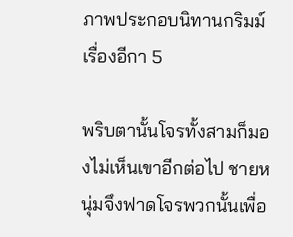ภาพประกอบนิทานกริมม์เรื่องอีกา 5

พริบตานั้นโจรทั้งสามก็มองไม่เห็นเขาอีกต่อไป ชายหนุ่มจึงฟาดโจรพวกนั้นเพื่อ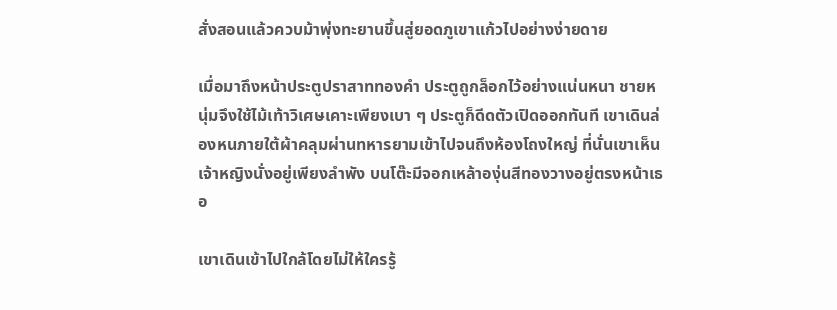สั่งสอนแล้วควบม้าพุ่งทะยานขึ้นสู่ยอดภูเขาแก้วไปอย่างง่ายดาย

เมื่อมาถึงหน้าประตูปราสาททองคำ ประตูถูกล็อกไว้อย่างแน่นหนา ชายหนุ่มจึงใช้ไม้เท้าวิเศษเคาะเพียงเบา ๆ ประตูก็ดีดตัวเปิดออกทันที เขาเดินล่องหนภายใต้ผ้าคลุมผ่านทหารยามเข้าไปจนถึงห้องโถงใหญ่ ที่นั่นเขาเห็นเจ้าหญิงนั่งอยู่เพียงลำพัง บนโต๊ะมีจอกเหล้าองุ่นสีทองวางอยู่ตรงหน้าเธอ

เขาเดินเข้าไปใกล้โดยไม่ให้ใครรู้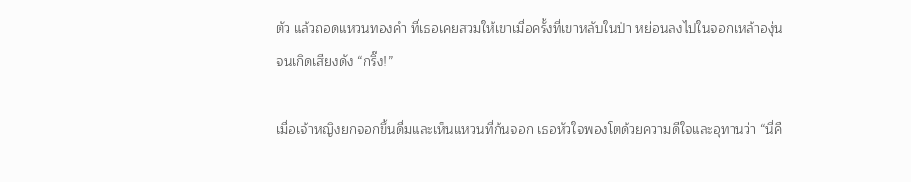ตัว แล้วถอดแหวนทองคำ ที่เธอเคยสวมให้เขาเมื่อครั้งที่เขาหลับในป่า หย่อนลงไปในจอกเหล้าองุ่นจนเกิดเสียงดัง “กริ๊ง!”

เมื่อเจ้าหญิงยกจอกขึ้นดื่มและเห็นแหวนที่ก้นจอก เธอหัวใจพองโตด้วยความดีใจและอุทานว่า “นี่คื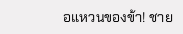อแหวนของข้า! ชาย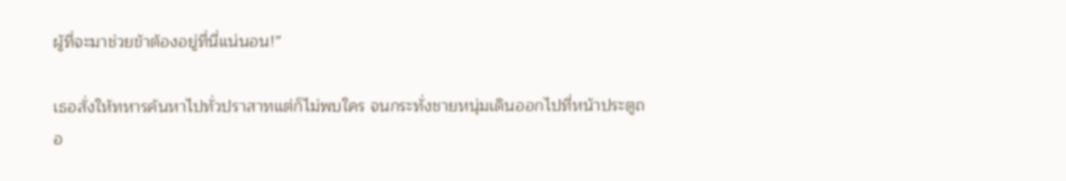ผู้ที่จะมาช่วยข้าต้องอยู่ที่นี่แน่นอน!”

เธอสั่งให้ทหารค้นหาไปทั่วปราสาทแต่ก็ไม่พบใคร จนกระทั่งชายหนุ่มเดินออกไปที่หน้าประตูถอ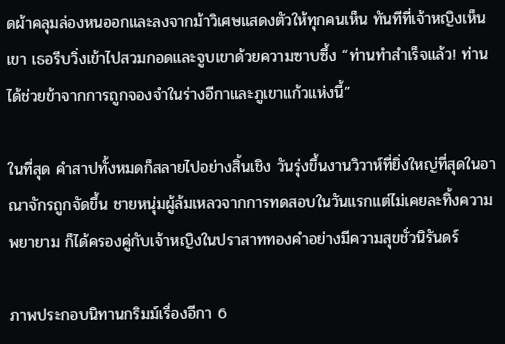ดผ้าคลุมล่องหนออกและลงจากม้าวิเศษแสดงตัวให้ทุกคนเห็น ทันทีที่เจ้าหญิงเห็นเขา เธอรีบวิ่งเข้าไปสวมกอดและจูบเขาด้วยความซาบซึ้ง “ท่านทำสำเร็จแล้ว! ท่านได้ช่วยข้าจากการถูกจองจำในร่างอีกาและภูเขาแก้วแห่งนี้”

ในที่สุด คำสาปทั้งหมดก็สลายไปอย่างสิ้นเชิง วันรุ่งขึ้นงานวิวาห์ที่ยิ่งใหญ่ที่สุดในอาณาจักรถูกจัดขึ้น ชายหนุ่มผู้ล้มเหลวจากการทดสอบในวันแรกแต่ไม่เคยละทิ้งความพยายาม ก็ได้ครองคู่กับเจ้าหญิงในปราสาททองคำอย่างมีความสุขชั่วนิรันดร์

ภาพประกอบนิทานกริมม์เรื่องอีกา 6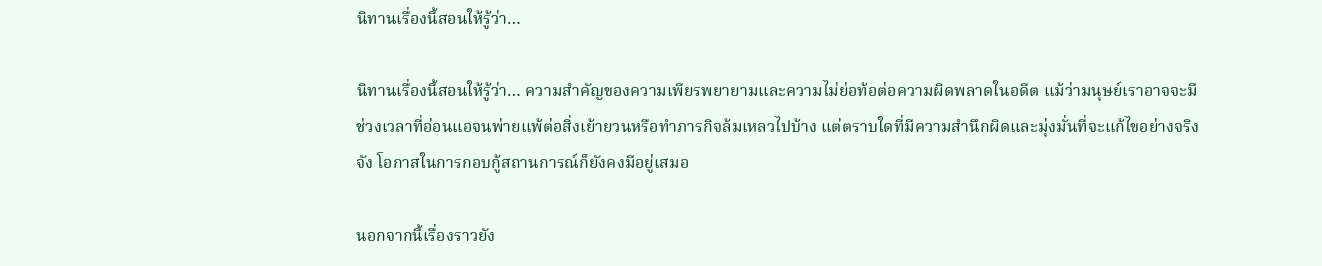นิทานเรื่องนี้สอนให้รู้ว่า…

นิทานเรื่องนี้สอนให้รู้ว่า… ความสำคัญของความเพียรพยายามและความไม่ย่อท้อต่อความผิดพลาดในอดีต แม้ว่ามนุษย์เราอาจจะมีช่วงเวลาที่อ่อนแอจนพ่ายแพ้ต่อสิ่งเย้ายวนหรือทำภารกิจล้มเหลวไปบ้าง แต่ตราบใดที่มีความสำนึกผิดและมุ่งมั่นที่จะแก้ไขอย่างจริงจัง โอกาสในการกอบกู้สถานการณ์ก็ยังคงมีอยู่เสมอ

นอกจากนี้เรื่องราวยัง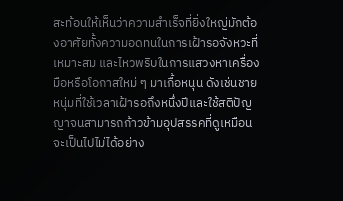สะท้อนให้เห็นว่าความสำเร็จที่ยิ่งใหญ่มักต้องอาศัยทั้งความอดทนในการเฝ้ารอจังหวะที่เหมาะสม และไหวพริบในการแสวงหาเครื่องมือหรือโอกาสใหม่ ๆ มาเกื้อหนุน ดังเช่นชายหนุ่มที่ใช้เวลาเฝ้ารอถึงหนึ่งปีและใช้สติปัญญาจนสามารถก้าวข้ามอุปสรรคที่ดูเหมือนจะเป็นไปไม่ได้อย่าง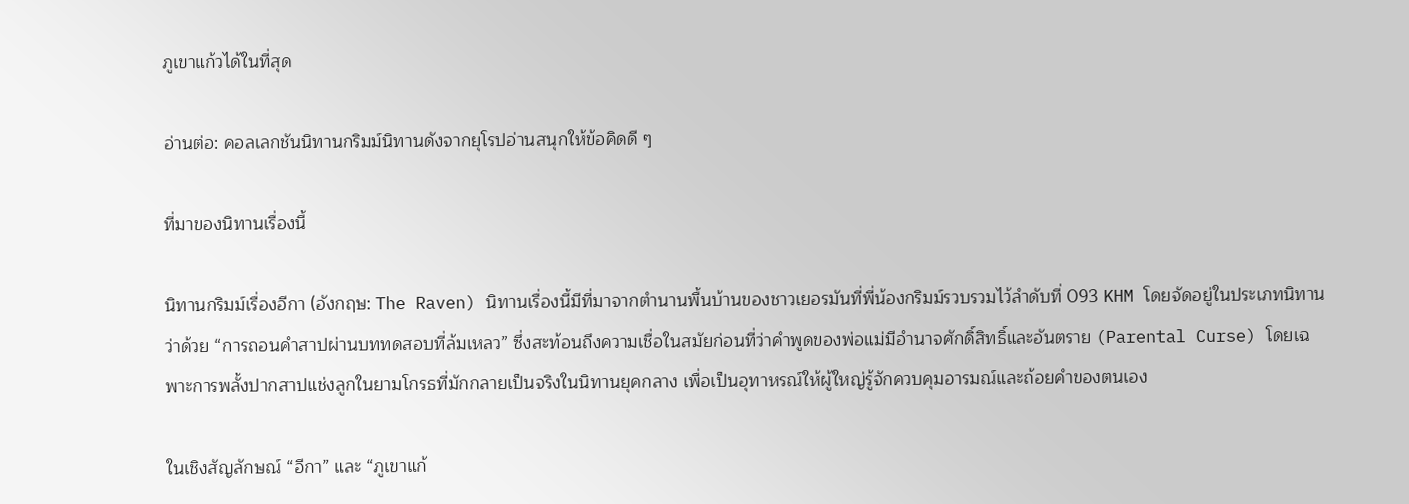ภูเขาแก้วได้ในที่สุด

อ่านต่อ: คอลเลกชันนิทานกริมม์นิทานดังจากยุโรปอ่านสนุกให้ข้อคิดดี ๆ

ที่มาของนิทานเรื่องนี้

นิทานกริมม์เรื่องอีกา (อังกฤษ: The Raven) นิทานเรื่องนี้มีที่มาจากตำนานพื้นบ้านของชาวเยอรมันที่พี่น้องกริมม์รวบรวมไว้ลำดับที่ 093 KHM โดยจัดอยู่ในประเภทนิทานว่าด้วย “การถอนคำสาปผ่านบททดสอบที่ล้มเหลว” ซึ่งสะท้อนถึงความเชื่อในสมัยก่อนที่ว่าคำพูดของพ่อแม่มีอำนาจศักดิ์สิทธิ์และอันตราย (Parental Curse) โดยเฉพาะการพลั้งปากสาปแช่งลูกในยามโกรธที่มักกลายเป็นจริงในนิทานยุคกลาง เพื่อเป็นอุทาหรณ์ให้ผู้ใหญ่รู้จักควบคุมอารมณ์และถ้อยคำของตนเอง

ในเชิงสัญลักษณ์ “อีกา” และ “ภูเขาแก้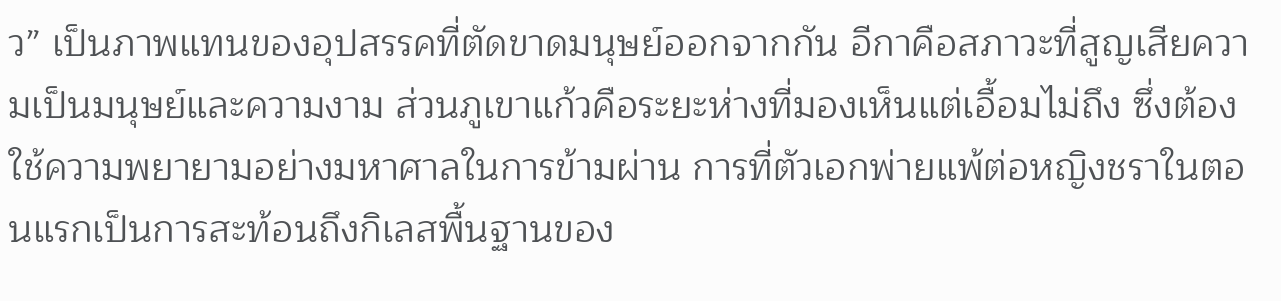ว” เป็นภาพแทนของอุปสรรคที่ตัดขาดมนุษย์ออกจากกัน อีกาคือสภาวะที่สูญเสียความเป็นมนุษย์และความงาม ส่วนภูเขาแก้วคือระยะห่างที่มองเห็นแต่เอื้อมไม่ถึง ซึ่งต้องใช้ความพยายามอย่างมหาศาลในการข้ามผ่าน การที่ตัวเอกพ่ายแพ้ต่อหญิงชราในตอนแรกเป็นการสะท้อนถึงกิเลสพื้นฐานของ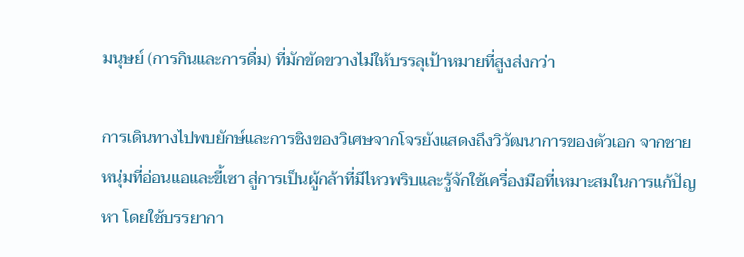มนุษย์ (การกินและการดื่ม) ที่มักขัดขวางไม่ให้บรรลุเป้าหมายที่สูงส่งกว่า

การเดินทางไปพบยักษ์และการชิงของวิเศษจากโจรยังแสดงถึงวิวัฒนาการของตัวเอก จากชายหนุ่มที่อ่อนแอและขี้เซา สู่การเป็นผู้กล้าที่มีไหวพริบและรู้จักใช้เครื่องมือที่เหมาะสมในการแก้ปัญหา โดยใช้บรรยากา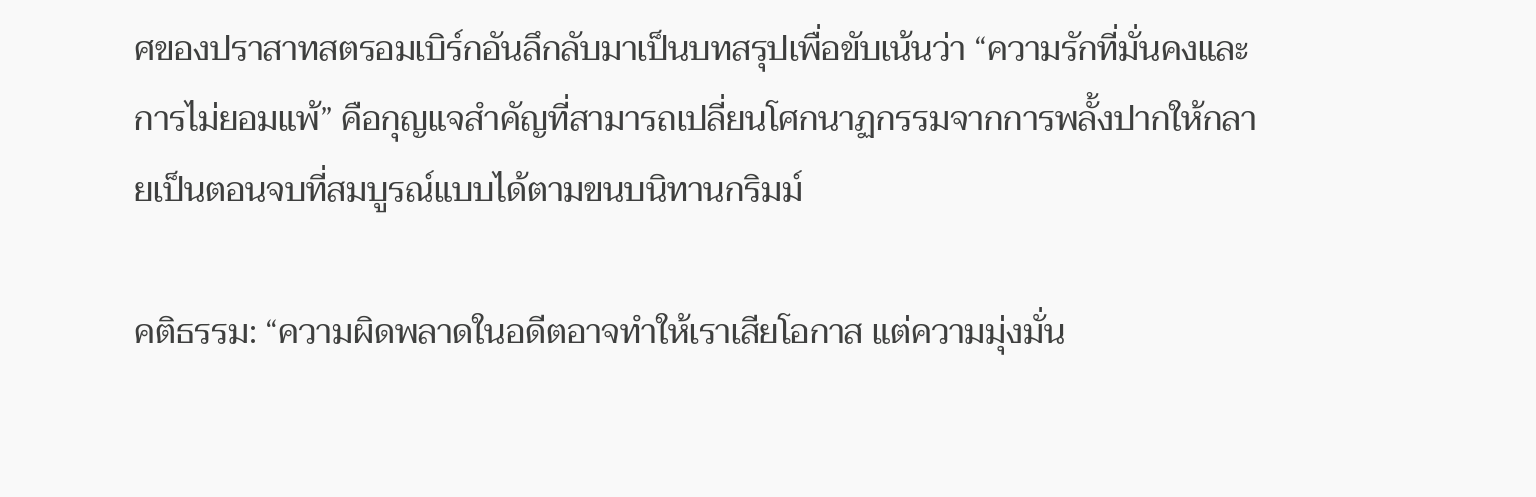ศของปราสาทสตรอมเบิร์กอันลึกลับมาเป็นบทสรุปเพื่อขับเน้นว่า “ความรักที่มั่นคงและการไม่ยอมแพ้” คือกุญแจสำคัญที่สามารถเปลี่ยนโศกนาฏกรรมจากการพลั้งปากให้กลายเป็นตอนจบที่สมบูรณ์แบบได้ตามขนบนิทานกริมม์

คติธรรม: “ความผิดพลาดในอดีตอาจทำให้เราเสียโอกาส แต่ความมุ่งมั่น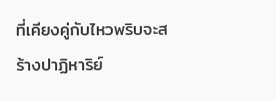ที่เคียงคู่กับไหวพริบจะสร้างปาฏิหาริย์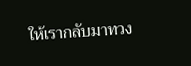ให้เรากลับมาทวง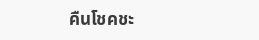คืนโชคชะ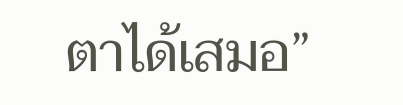ตาได้เสมอ”